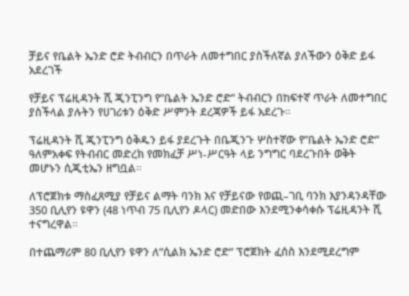ቻይና የቤልት ኤንድ ሮድ ትብብርን በጥራት ለመተግበር ያስችለኛል ያለችውን ዕቅድ ይፋ አደረገች

የቻይና ፕሬዚዳንት ሺ ጂንፒንግ የ”ቤልት ኤንድ ሮድ” ትብብርን በከፍተኛ ጥራት ለመተግበር ያስችላል ያሉትን የሀገሪቱን ዕቅድ ሥምንት ደረጃዎች ይፋ አደረጉ።

ፕሬዚዳንት ሺ ጂንፒንግ ዕቅዱን ይፋ ያደረጉት በቤጂንጉ ሦስተኛው የ”ቤልት ኤንድ ሮድ” ዓለምአቀፍ የትብብር መድረክ የመክፈቻ ሥነ-ሥርዓት ላይ ንግግር ባደረጉበት ወቅት መሆኑን ሲጂቲኤን ዘግቧል።

ለፕሮጀክቱ ማስፈጸሚያ የቻይና ልማት ባንክ እና የቻይናው የወጪ–ገቢ ባንክ እያንዳንዳቸው 350 ቢሊየን ዩዋን (48 ነጥብ 75 ቢሊየን ዶላር) መድበው እንደሚንቀሳቀሱ ፕሬዚዳንት ሺ ተናግረዋል።

በተጨማሪም 80 ቢሊየን ዩዋን ለ”ሲልክ ኤንድ ሮድ” ፕሮጀክት ፈሰስ እንደሚደረግም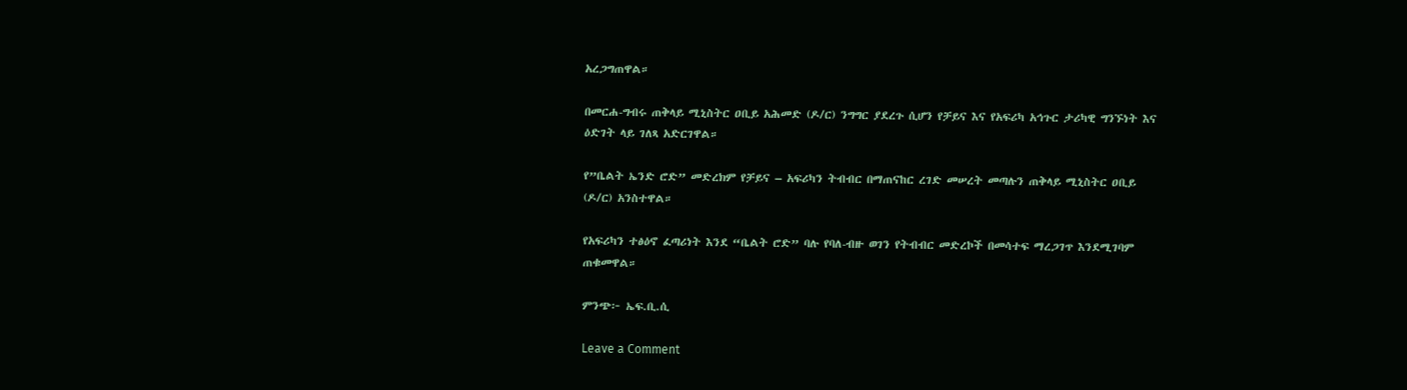አረጋግጠዋል።

በመርሐ-ግብሩ ጠቅላይ ሚኒስትር ዐቢይ አሕመድ (ዶ/ር) ንግግር ያደረጉ ሲሆን የቻይና እና የአፍሪካ አኅጉር ታሪካዊ ግንኙነት እና ዕድገት ላይ ገለጻ አድርገዋል።

የ”ቤልት ኤንድ ሮድ” መድረክም የቻይና – አፍሪካን ትብብር በማጠናከር ረገድ መሠረት መጣሉን ጠቅላይ ሚኒስትር ዐቢይ (ዶ/ር) አንስተዋል።

የአፍሪካን ተፅዕኖ ፈጣሪነት እንደ “ቤልት ሮድ” ባሉ የባለ-ብዙ ወገን የትብብር መድረኮች በመሳተፍ ማረጋገጥ እንደሚገባም ጠቁመዋል።

ምንጭ፦ ኤፍ.ቢ.ሲ

Leave a Comment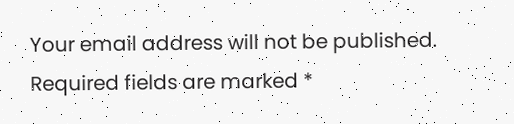Your email address will not be published. Required fields are marked *